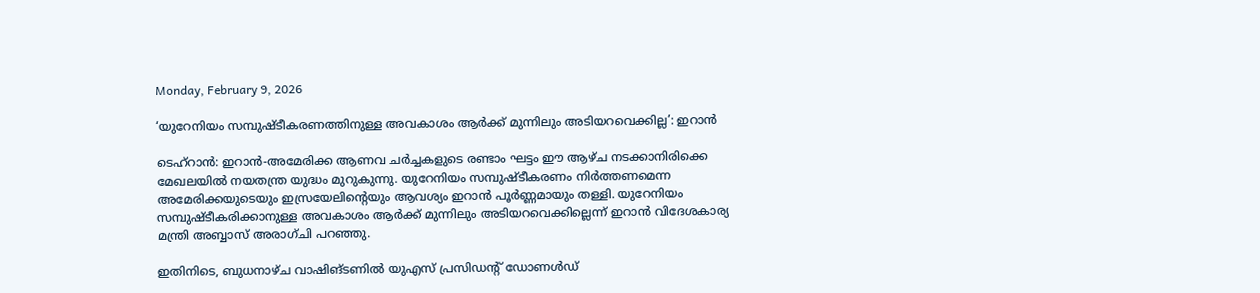Monday, February 9, 2026

‘യുറേനിയം സമ്പുഷ്ടീകരണത്തിനുള്ള അവകാശം ആര്‍ക്ക് മുന്നിലും അടിയറവെക്കില്ല’: ഇറാന്‍

ടെഹ്‌റാന്‍: ഇറാന്‍-അമേരിക്ക ആണവ ചര്‍ച്ചകളുടെ രണ്ടാം ഘട്ടം ഈ ആഴ്ച നടക്കാനിരിക്കെ മേഖലയില്‍ നയതന്ത്ര യുദ്ധം മുറുകുന്നു. യുറേനിയം സമ്പുഷ്ടീകരണം നിര്‍ത്തണമെന്ന അമേരിക്കയുടെയും ഇസ്രയേലിന്റെയും ആവശ്യം ഇറാന്‍ പൂര്‍ണ്ണമായും തള്ളി. യുറേനിയം സമ്പുഷ്ടീകരിക്കാനുള്ള അവകാശം ആര്‍ക്ക് മുന്നിലും അടിയറവെക്കില്ലെന്ന് ഇറാന്‍ വിദേശകാര്യ മന്ത്രി അബ്ബാസ് അരാഗ്ചി പറഞ്ഞു.

ഇതിനിടെ, ബുധനാഴ്ച വാഷിങ്ടണില്‍ യുഎസ് പ്രസിഡന്റ് ഡോണള്‍ഡ്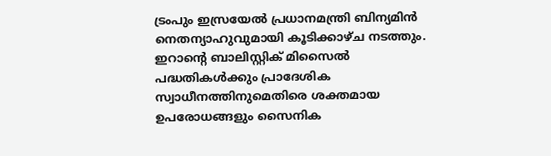ട്രംപും ഇസ്രയേല്‍ പ്രധാനമന്ത്രി ബിന്യമിന്‍ നെതന്യാഹുവുമായി കൂടിക്കാഴ്ച നടത്തും. ഇറാന്റെ ബാലിസ്റ്റിക് മിസൈല്‍ പദ്ധതികള്‍ക്കും പ്രാദേശിക സ്വാധീനത്തിനുമെതിരെ ശക്തമായ ഉപരോധങ്ങളും സൈനിക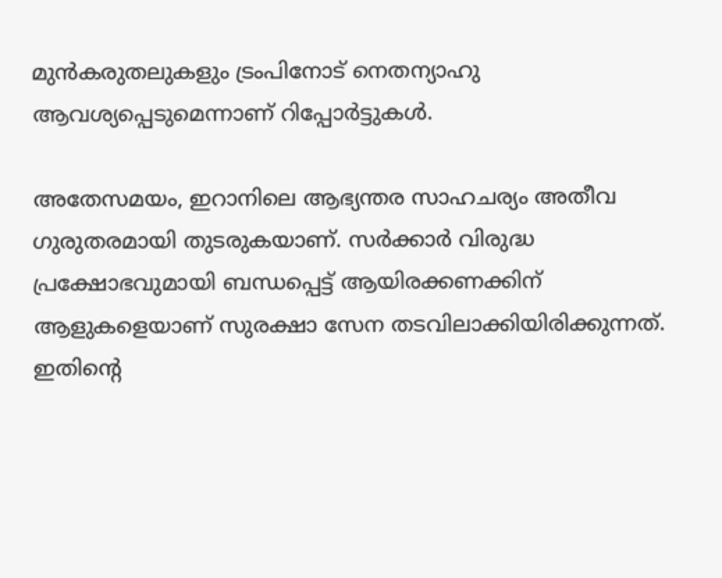മുന്‍കരുതലുകളും ട്രംപിനോട് നെതന്യാഹു ആവശ്യപ്പെടുമെന്നാണ് റിപ്പോര്‍ട്ടുകള്‍.

അതേസമയം, ഇറാനിലെ ആഭ്യന്തര സാഹചര്യം അതീവ ഗുരുതരമായി തുടരുകയാണ്. സര്‍ക്കാര്‍ വിരുദ്ധ പ്രക്ഷോഭവുമായി ബന്ധപ്പെട്ട് ആയിരക്കണക്കിന് ആളുകളെയാണ് സുരക്ഷാ സേന തടവിലാക്കിയിരിക്കുന്നത്. ഇതിന്റെ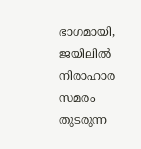ഭാഗമായി, ജയിലില്‍ നിരാഹാര സമരം തുടരുന്ന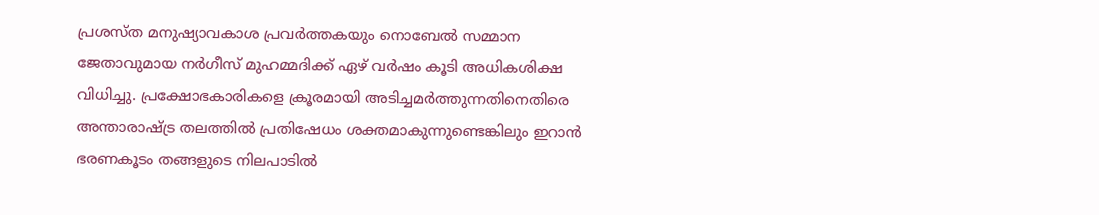പ്രശസ്ത മനുഷ്യാവകാശ പ്രവര്‍ത്തകയും നൊബേല്‍ സമ്മാന ജേതാവുമായ നര്‍ഗീസ് മുഹമ്മദിക്ക് ഏഴ് വര്‍ഷം കൂടി അധികശിക്ഷ വിധിച്ചു. പ്രക്ഷോഭകാരികളെ ക്രൂരമായി അടിച്ചമര്‍ത്തുന്നതിനെതിരെ അന്താരാഷ്ട്ര തലത്തില്‍ പ്രതിഷേധം ശക്തമാകുന്നുണ്ടെങ്കിലും ഇറാന്‍ ഭരണകൂടം തങ്ങളുടെ നിലപാടില്‍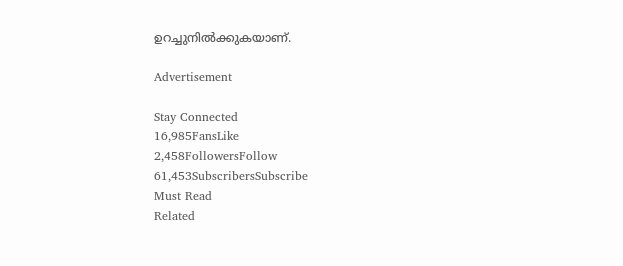ഉറച്ചുനില്‍ക്കുകയാണ്.

Advertisement

Stay Connected
16,985FansLike
2,458FollowersFollow
61,453SubscribersSubscribe
Must Read
Related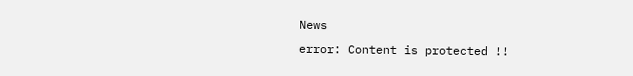News
error: Content is protected !!